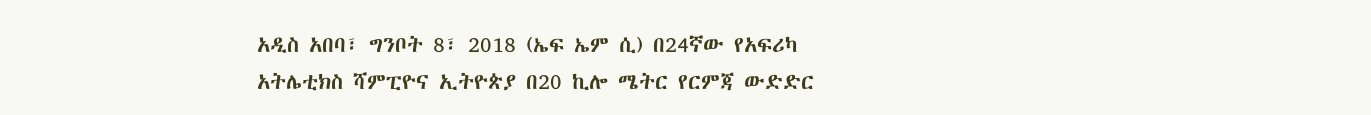አዲስ አበባ፣ ግንቦት 8፣ 2018 (ኤፍ ኤም ሲ) በ24ኛው የአፍሪካ አትሌቲክስ ሻምፒዮና ኢትዮጵያ በ20 ኪሎ ሜትር የርምጃ ውድድር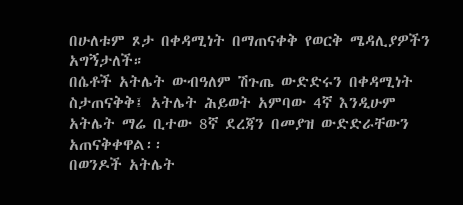በሁለቱም ጾታ በቀዳሚነት በማጠናቀቅ የወርቅ ሜዳሊያዎችን አግኝታለች።
በሴቶች አትሌት ውብዓለም ሽጉጤ ውድድሩን በቀዳሚነት ስታጠናቅቅ፤ አትሌት ሕይወት አምባው 4ኛ እንዲሁም አትሌት ማሬ ቢተው 8ኛ ደረጃን በመያዝ ውድድራቸውን አጠናቅቀዋል፡፡
በወንዶች አትሌት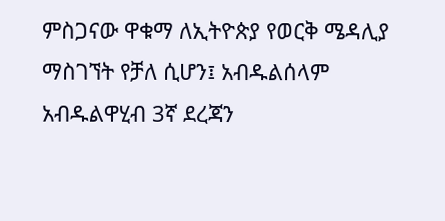ምስጋናው ዋቁማ ለኢትዮጵያ የወርቅ ሜዳሊያ ማስገኘት የቻለ ሲሆን፤ አብዱልሰላም አብዱልዋሂብ 3ኛ ደረጃን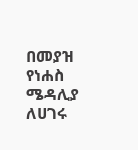በመያዝ የነሐስ ሜዳሊያ ለሀገሩ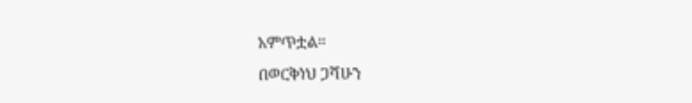አምጥቷል።
በወርቅነህ ጋሻሁን